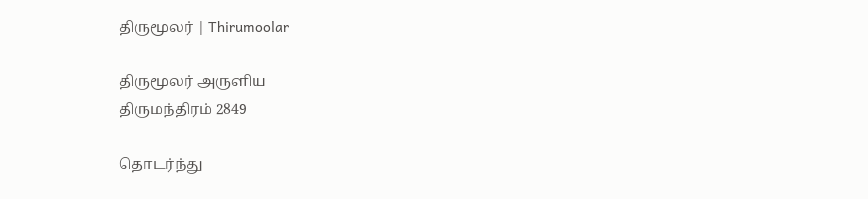திருமூலர் | Thirumoolar

திருமூலர் அருளிய
திருமந்திரம் 2849

தொடர்ந்து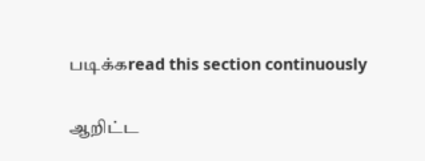படிக்கread this section continuously

ஆறிட்ட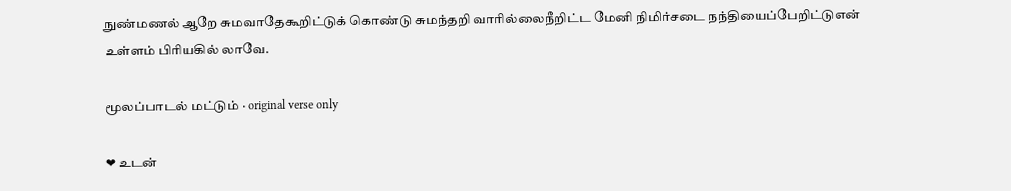நுண்மணல் ஆறே சுமவாதேகூறிட்டுக் கொண்டு சுமந்தறி வாரில்லைநீறிட்ட மேனி நிமிர்சடை நந்தியைப்பேறிட்டுஎன் உள்ளம் பிரியகில் லாவே.

மூலப்பாடல் மட்டும் · original verse only

❤ உடன்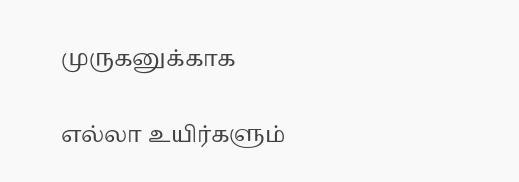முருகனுக்காக

எல்லா உயிர்களும்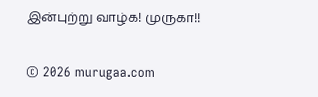இன்புற்று வாழ்க! முருகா!!

© 2026 murugaa.com